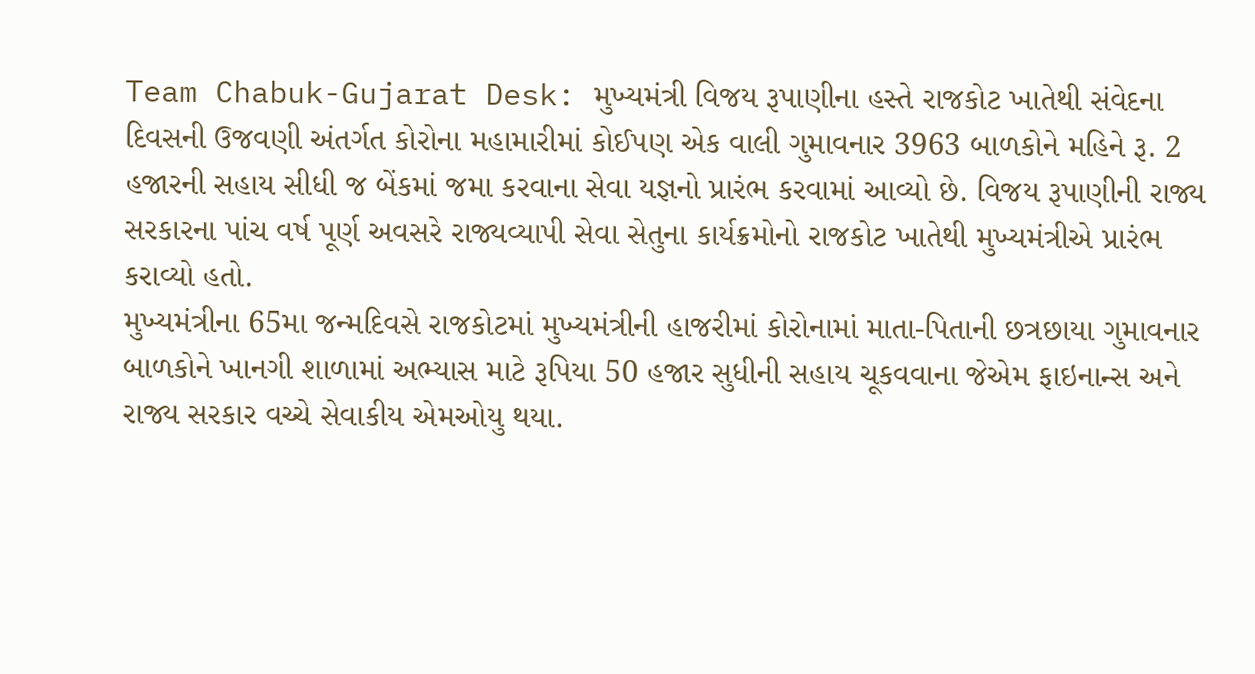Team Chabuk-Gujarat Desk: મુખ્યમંત્રી વિજય રૂપાણીના હસ્તે રાજકોટ ખાતેથી સંવેદના દિવસની ઉજવણી અંતર્ગત કોરોના મહામારીમાં કોઈપણ એક વાલી ગુમાવનાર 3963 બાળકોને મહિને રૂ. 2 હજારની સહાય સીધી જ બેંકમાં જમા કરવાના સેવા યજ્ઞનો પ્રારંભ કરવામાં આવ્યો છે. વિજય રૂપાણીની રાજ્ય સરકારના પાંચ વર્ષ પૂર્ણ અવસરે રાજ્યવ્યાપી સેવા સેતુના કાર્યક્રમોનો રાજકોટ ખાતેથી મુખ્યમંત્રીએ પ્રારંભ કરાવ્યો હતો.
મુખ્યમંત્રીના 65મા જન્મદિવસે રાજકોટમાં મુખ્યમંત્રીની હાજરીમાં કોરોનામાં માતા-પિતાની છત્રછાયા ગુમાવનાર બાળકોને ખાનગી શાળામાં અભ્યાસ માટે રૂપિયા 50 હજાર સુધીની સહાય ચૂકવવાના જેએમ ફાઇનાન્સ અને રાજ્ય સરકાર વચ્ચે સેવાકીય એમઓયુ થયા.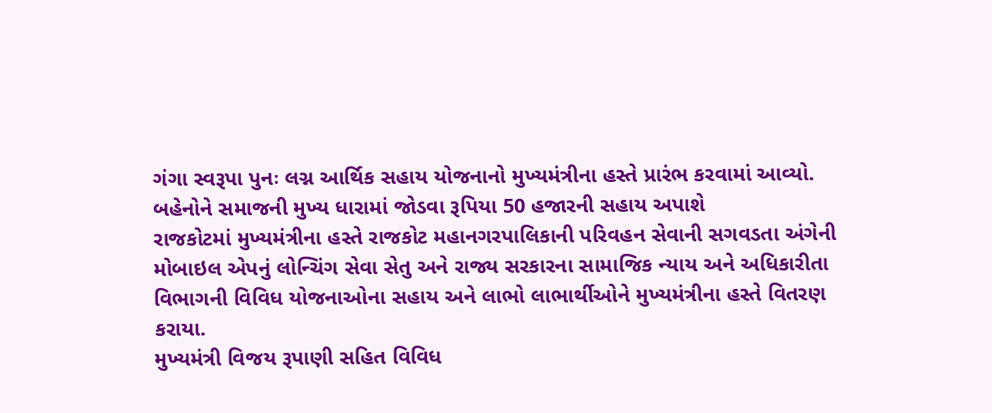ગંગા સ્વરૂપા પુનઃ લગ્ન આર્થિક સહાય યોજનાનો મુખ્યમંત્રીના હસ્તે પ્રારંભ કરવામાં આવ્યો. બહેનોને સમાજની મુખ્ય ધારામાં જોડવા રૂપિયા 50 હજારની સહાય અપાશે
રાજકોટમાં મુખ્યમંત્રીના હસ્તે રાજકોટ મહાનગરપાલિકાની પરિવહન સેવાની સગવડતા અંગેની મોબાઇલ એપનું લોન્ચિંગ સેવા સેતુ અને રાજ્ય સરકારના સામાજિક ન્યાય અને અધિકારીતા વિભાગની વિવિધ યોજનાઓના સહાય અને લાભો લાભાર્થીઓને મુખ્યમંત્રીના હસ્તે વિતરણ કરાયા.
મુખ્યમંત્રી વિજય રૂપાણી સહિત વિવિધ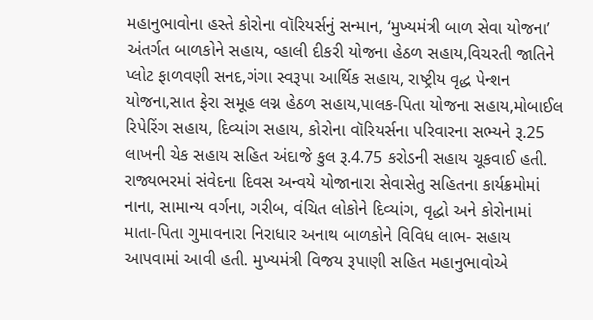મહાનુભાવોના હસ્તે કોરોના વૉરિયર્સનું સન્માન, ‘મુખ્યમંત્રી બાળ સેવા યોજના’ અંતર્ગત બાળકોને સહાય, વ્હાલી દીકરી યોજના હેઠળ સહાય,વિચરતી જાતિને પ્લોટ ફાળવણી સનદ,ગંગા સ્વરૂપા આર્થિક સહાય, રાષ્ટ્રીય વૃદ્ધ પેન્શન યોજના,સાત ફેરા સમૂહ લગ્ન હેઠળ સહાય,પાલક-પિતા યોજના સહાય,મોબાઈલ રિપેરિંગ સહાય, દિવ્યાંગ સહાય, કોરોના વૉરિયર્સના પરિવારના સભ્યને રૂ.25 લાખની ચેક સહાય સહિત અંદાજે કુલ રૂ.4.75 કરોડની સહાય ચૂકવાઈ હતી.
રાજ્યભરમાં સંવેદના દિવસ અન્વયે યોજાનારા સેવાસેતુ સહિતના કાર્યક્રમોમાં નાના, સામાન્ય વર્ગના, ગરીબ, વંચિત લોકોને દિવ્યાંગ, વૃદ્ધો અને કોરોનામાં માતા-પિતા ગુમાવનારા નિરાધાર અનાથ બાળકોને વિવિધ લાભ- સહાય આપવામાં આવી હતી. મુખ્યમંત્રી વિજય રૂપાણી સહિત મહાનુભાવોએ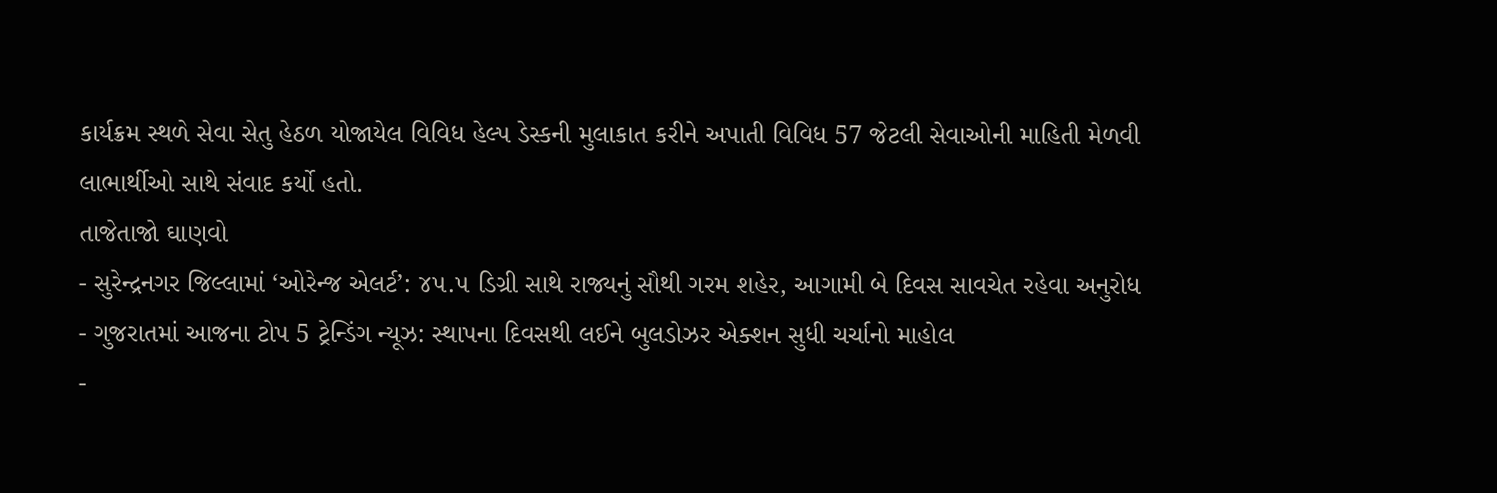કાર્યક્રમ સ્થળે સેવા સેતુ હેઠળ યોજાયેલ વિવિધ હેલ્પ ડેસ્કની મુલાકાત કરીને અપાતી વિવિધ 57 જેટલી સેવાઓની માહિતી મેળવી લાભાર્થીઓ સાથે સંવાદ કર્યો હતો.
તાજેતાજો ઘાણવો
- સુરેન્દ્રનગર જિલ્લામાં ‘ઓરેન્જ એલર્ટ’: ૪૫.૫ ડિગ્રી સાથે રાજ્યનું સૌથી ગરમ શહેર, આગામી બે દિવસ સાવચેત રહેવા અનુરોધ
- ગુજરાતમાં આજના ટોપ 5 ટ્રેન્ડિંગ ન્યૂઝ: સ્થાપના દિવસથી લઈને બુલડોઝર એક્શન સુધી ચર્ચાનો માહોલ
-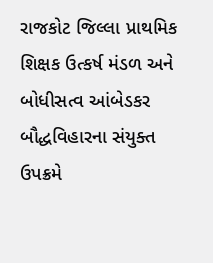રાજકોટ જિલ્લા પ્રાથમિક શિક્ષક ઉત્કર્ષ મંડળ અને બોધીસત્વ આંબેડકર બૌદ્ધવિહારના સંયુક્ત ઉપક્રમે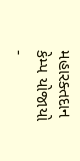મહારક્તદાન કેમ્પ યોજાયો
-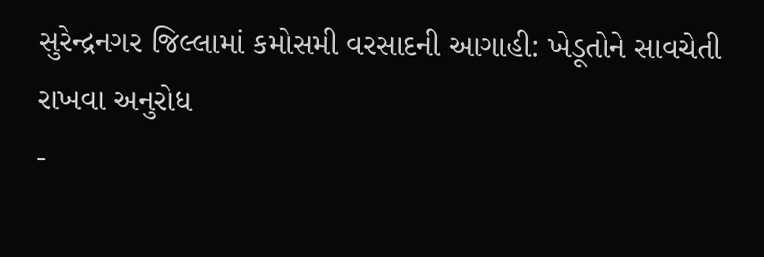સુરેન્દ્રનગર જિલ્લામાં કમોસમી વરસાદની આગાહી: ખેડૂતોને સાવચેતી રાખવા અનુરોધ
-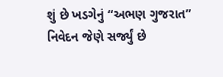શું છે ખડગેનું “અભણ ગુજરાત” નિવેદન જેણે સર્જ્યું છે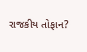રાજકીય તોફાન?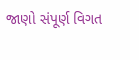જાણો સંપૂર્ણ વિગત